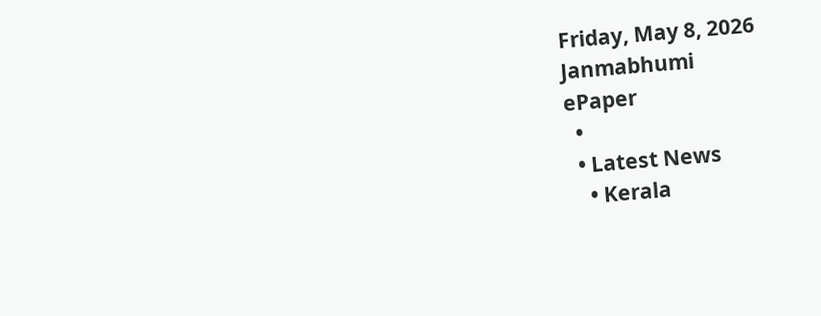Friday, May 8, 2026
Janmabhumi
ePaper
  •
  • Latest News
    • Kerala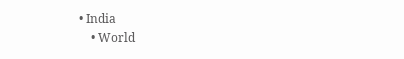• India
    • World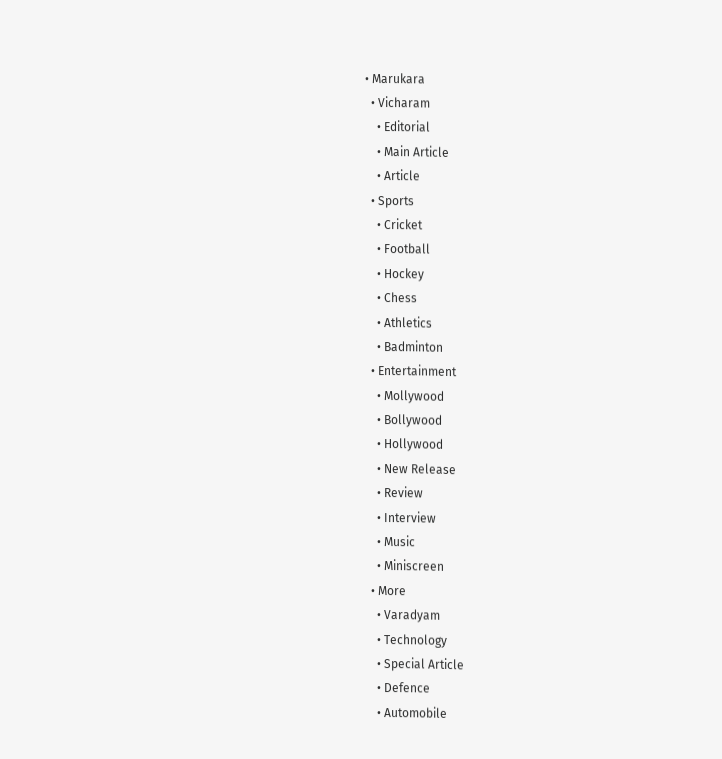• Marukara
  • Vicharam
    • Editorial
    • Main Article
    • Article
  • Sports
    • Cricket
    • Football
    • Hockey
    • Chess
    • Athletics
    • Badminton
  • Entertainment
    • Mollywood
    • Bollywood
    • Hollywood
    • New Release
    • Review
    • Interview
    • Music
    • Miniscreen
  • More
    • Varadyam
    • Technology
    • Special Article
    • Defence
    • Automobile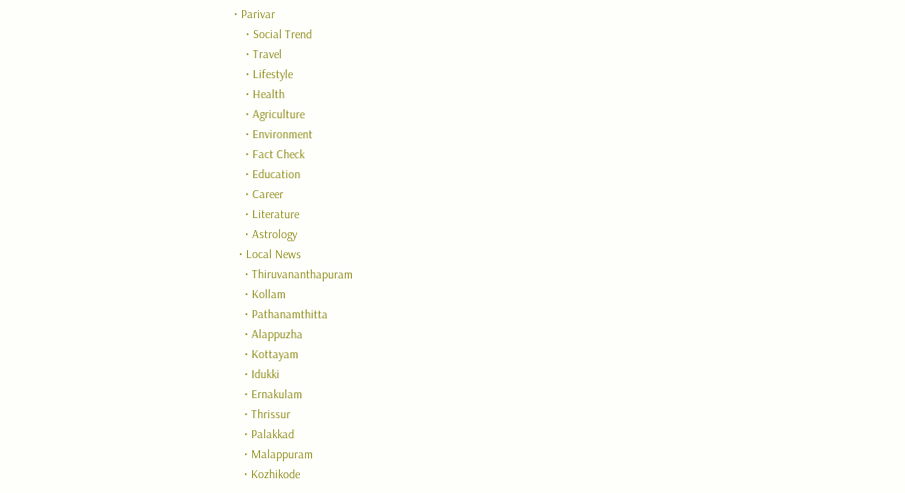• Parivar
    • Social Trend
    • Travel
    • Lifestyle
    • Health
    • Agriculture
    • Environment
    • Fact Check
    • Education
    • Career
    • Literature
    • Astrology
  • Local News
    • Thiruvananthapuram
    • Kollam
    • Pathanamthitta
    • Alappuzha
    • Kottayam
    • Idukki
    • Ernakulam
    • Thrissur
    • Palakkad
    • Malappuram
    • Kozhikode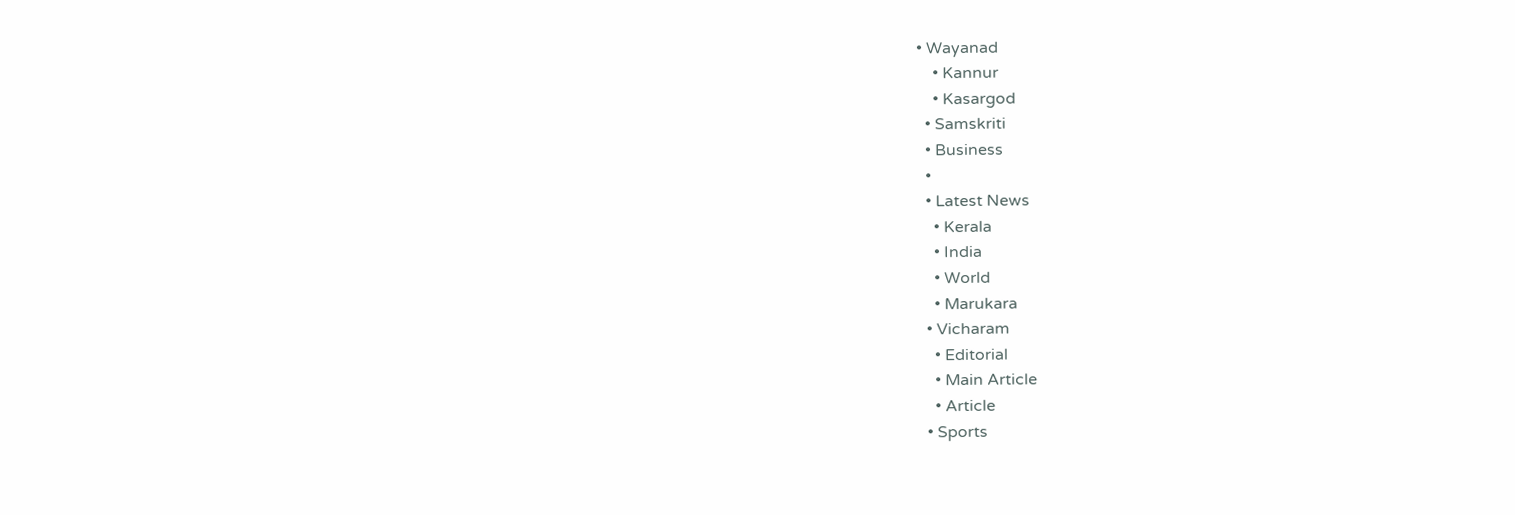• Wayanad
    • Kannur
    • Kasargod
  • Samskriti
  • Business
  •
  • Latest News
    • Kerala
    • India
    • World
    • Marukara
  • Vicharam
    • Editorial
    • Main Article
    • Article
  • Sports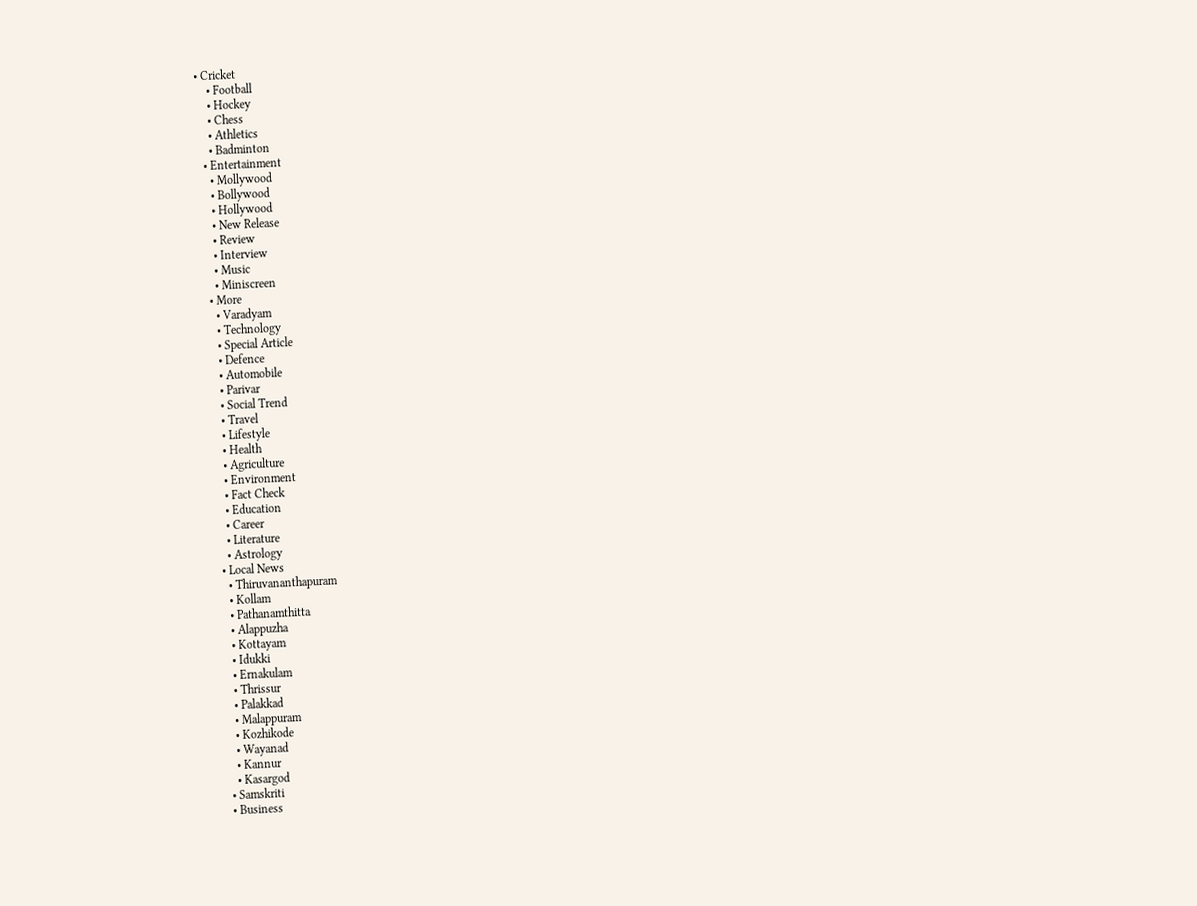• Cricket
    • Football
    • Hockey
    • Chess
    • Athletics
    • Badminton
  • Entertainment
    • Mollywood
    • Bollywood
    • Hollywood
    • New Release
    • Review
    • Interview
    • Music
    • Miniscreen
  • More
    • Varadyam
    • Technology
    • Special Article
    • Defence
    • Automobile
    • Parivar
    • Social Trend
    • Travel
    • Lifestyle
    • Health
    • Agriculture
    • Environment
    • Fact Check
    • Education
    • Career
    • Literature
    • Astrology
  • Local News
    • Thiruvananthapuram
    • Kollam
    • Pathanamthitta
    • Alappuzha
    • Kottayam
    • Idukki
    • Ernakulam
    • Thrissur
    • Palakkad
    • Malappuram
    • Kozhikode
    • Wayanad
    • Kannur
    • Kasargod
  • Samskriti
  • Business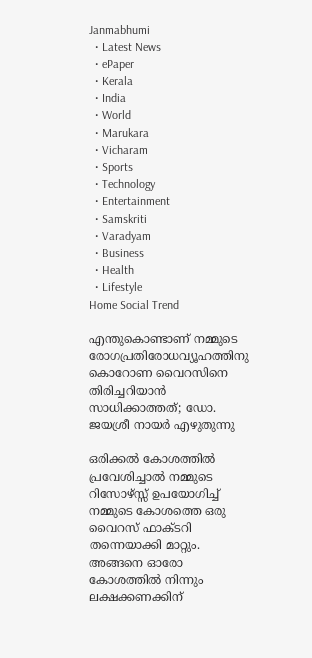Janmabhumi
  • Latest News
  • ePaper
  • Kerala
  • India
  • World
  • Marukara
  • Vicharam
  • Sports
  • Technology
  • Entertainment
  • Samskriti
  • Varadyam
  • Business
  • Health
  • Lifestyle
Home Social Trend

എന്തുകൊണ്ടാണ് നമ്മുടെ രോഗപ്രതിരോധവ്യൂഹത്തിനു കൊറോണ വൈറസിനെ തിരിച്ചറിയാന്‍ സാധിക്കാത്തത്; ഡോ. ജയശ്രീ നായര്‍ എഴുതുന്നു

ഒരിക്കല്‍ കോശത്തില്‍ പ്രവേശിച്ചാല്‍ നമ്മുടെ റിസോഴ്സ്സ് ഉപയോഗിച്ച് നമ്മുടെ കോശത്തെ ഒരു വൈറസ് ഫാക്ടറി തന്നെയാക്കി മാറ്റും. അങ്ങനെ ഓരോ കോശത്തില്‍ നിന്നും ലക്ഷക്കണക്കിന്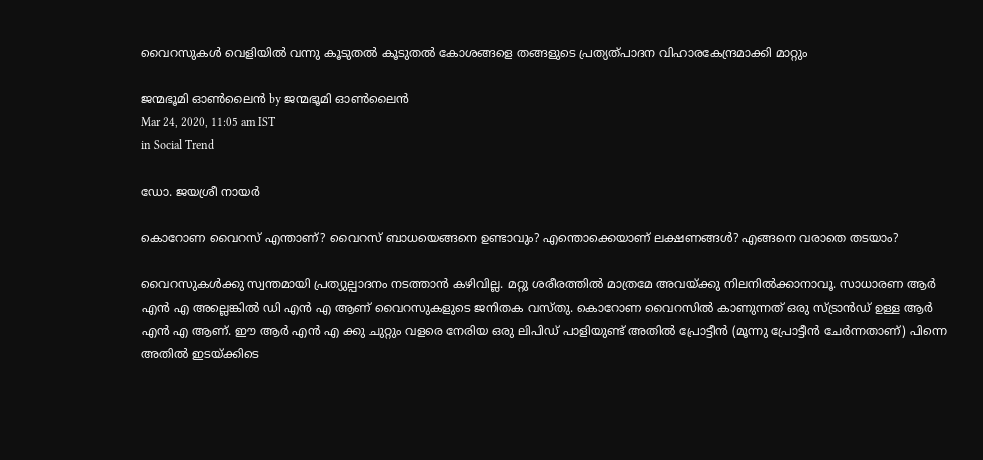വൈറസുകള്‍ വെളിയില്‍ വന്നു കൂടുതല്‍ കൂടുതല്‍ കോശങ്ങളെ തങ്ങളുടെ പ്രത്യത്പാദന വിഹാരകേന്ദ്രമാക്കി മാറ്റും

ജന്മഭൂമി ഓണ്‍ലൈന്‍ by ജന്മഭൂമി ഓണ്‍ലൈന്‍
Mar 24, 2020, 11:05 am IST
in Social Trend

ഡോ. ജയശ്രീ നായര്‍

കൊറോണ വൈറസ് എന്താണ്? വൈറസ് ബാധയെങ്ങനെ ഉണ്ടാവും? എന്തൊക്കെയാണ് ലക്ഷണങ്ങള്‍? എങ്ങനെ വരാതെ തടയാം?

വൈറസുകള്‍ക്കു സ്വന്തമായി പ്രത്യുല്പാദനം നടത്താന്‍ കഴിവില്ല. മറ്റു ശരീരത്തില്‍ മാത്രമേ അവയ്‌ക്കു നിലനില്‍ക്കാനാവൂ. സാധാരണ ആര്‍ എന്‍ എ അല്ലെങ്കില്‍ ഡി എന്‍ എ ആണ് വൈറസുകളുടെ ജനിതക വസ്തു. കൊറോണ വൈറസില്‍ കാണുന്നത് ഒരു സ്ട്രാന്‍ഡ് ഉള്ള ആര്‍ എന്‍ എ ആണ്. ഈ ആര്‍ എന്‍ എ ക്കു ചുറ്റും വളരെ നേരിയ ഒരു ലിപിഡ് പാളിയുണ്ട് അതില്‍ പ്രോട്ടീന്‍ (മൂന്നു പ്രോട്ടീന്‍ ചേര്‍ന്നതാണ്) പിന്നെ അതില്‍ ഇടയ്‌ക്കിടെ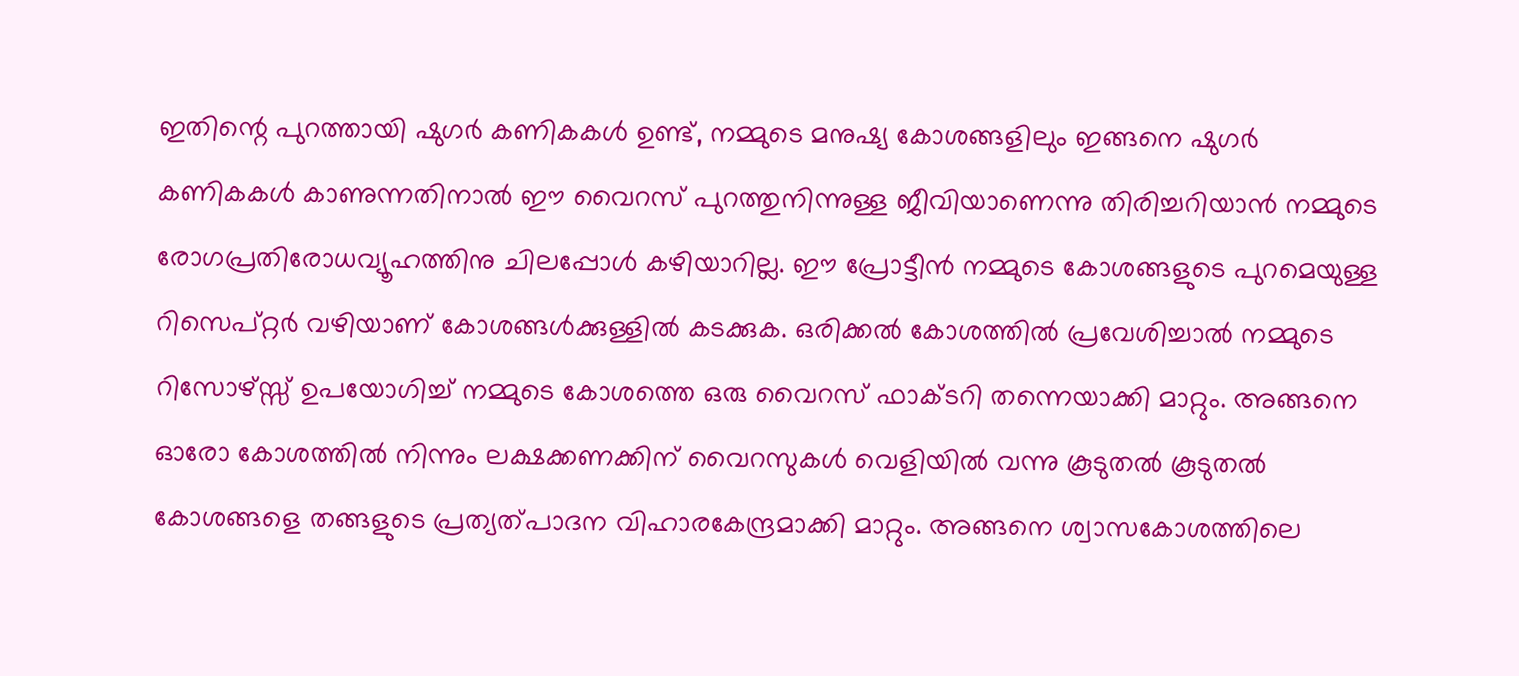ഇതിന്റെ പുറത്തായി ഷുഗര്‍ കണികകള്‍ ഉണ്ട്, നമ്മുടെ മനുഷ്യ കോശങ്ങളിലും ഇങ്ങനെ ഷുഗര്‍ കണികകള്‍ കാണുന്നതിനാല്‍ ഈ വൈറസ് പുറത്തുനിന്നുള്ള ജീവിയാണെന്നു തിരിച്ചറിയാന്‍ നമ്മുടെ രോഗപ്രതിരോധവ്യൂഹത്തിനു ചിലപ്പോള്‍ കഴിയാറില്ല. ഈ പ്രോട്ടീന്‍ നമ്മുടെ കോശങ്ങളുടെ പുറമെയുള്ള റിസെപ്റ്റര്‍ വഴിയാണ് കോശങ്ങള്‍ക്കുള്ളില്‍ കടക്കുക. ഒരിക്കല്‍ കോശത്തില്‍ പ്രവേശിച്ചാല്‍ നമ്മുടെ റിസോഴ്സ്സ് ഉപയോഗിച്ച് നമ്മുടെ കോശത്തെ ഒരു വൈറസ് ഫാക്ടറി തന്നെയാക്കി മാറ്റും. അങ്ങനെ ഓരോ കോശത്തില്‍ നിന്നും ലക്ഷക്കണക്കിന് വൈറസുകള്‍ വെളിയില്‍ വന്നു കൂടുതല്‍ കൂടുതല്‍ കോശങ്ങളെ തങ്ങളുടെ പ്രത്യത്പാദന വിഹാരകേന്ദ്രമാക്കി മാറ്റും. അങ്ങനെ ശ്വാസകോശത്തിലെ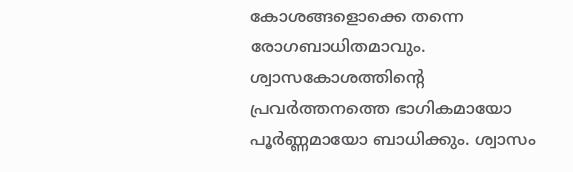കോശങ്ങളൊക്കെ തന്നെ രോഗബാധിതമാവും. ശ്വാസകോശത്തിന്റെ പ്രവര്‍ത്തനത്തെ ഭാഗികമായോ പൂര്‍ണ്ണമായോ ബാധിക്കും. ശ്വാസം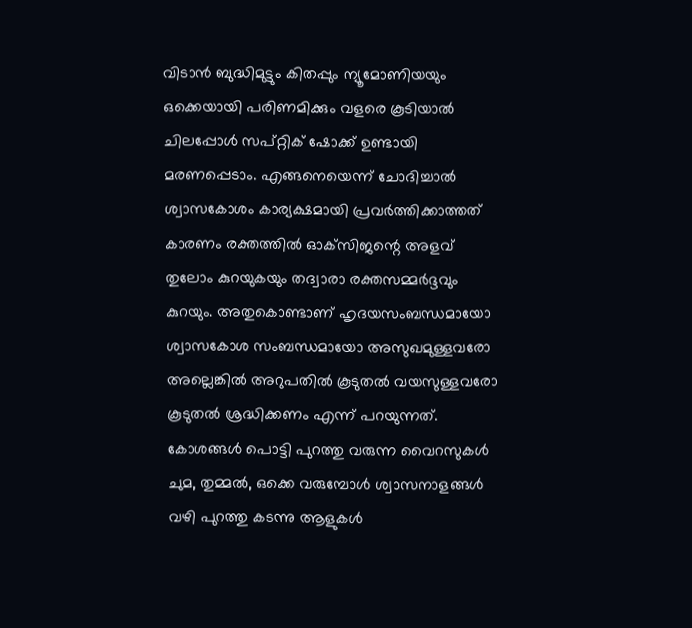വിടാന്‍ ബുദ്ധിമുട്ടും കിതപ്പും ന്യൂമോണിയയും ഒക്കെയായി പരിണമിക്കും വളരെ കൂടിയാല്‍ ചിലപ്പോള്‍ സപ്റ്റിക് ഷോക്ക് ഉണ്ടായി മരണപ്പെടാം. എങ്ങനെയെന്ന് ചോദിച്ചാല്‍ ശ്വാസകോശം കാര്യക്ഷമായി പ്രവര്‍ത്തിക്കാത്തത് കാരണം രക്തത്തില്‍ ഓക്‌സിജന്റെ അളവ് തുലോം കുറയുകയും തദ്വാരാ രക്തസമ്മര്‍ദ്ദവും കുറയും. അതുകൊണ്ടാണ് ഹൃദയസംബന്ധമായോ ശ്വാസകോശ സംബന്ധമായോ അസുഖമുള്ളവരോ അല്ലെങ്കില്‍ അറുപതില്‍ കൂടുതല്‍ വയസുള്ളവരോ കൂടുതല്‍ ശ്രദ്ധിക്കണം എന്ന് പറയുന്നത്. കോശങ്ങള്‍ പൊട്ടി പുറത്തു വരുന്ന വൈറസുകള്‍ ചുമ, തുമ്മല്‍, ഒക്കെ വരുമ്പോള്‍ ശ്വാസനാളങ്ങള്‍ വഴി പുറത്തു കടന്നു ആളുകള്‍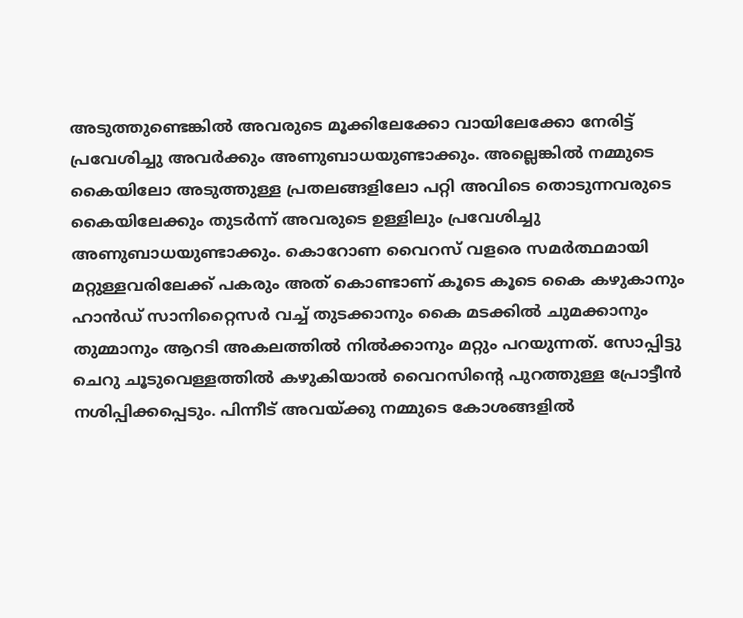അടുത്തുണ്ടെങ്കില്‍ അവരുടെ മൂക്കിലേക്കോ വായിലേക്കോ നേരിട്ട് പ്രവേശിച്ചു അവര്‍ക്കും അണുബാധയുണ്ടാക്കും. അല്ലെങ്കില്‍ നമ്മുടെ കൈയിലോ അടുത്തുള്ള പ്രതലങ്ങളിലോ പറ്റി അവിടെ തൊടുന്നവരുടെ കൈയിലേക്കും തുടര്‍ന്ന് അവരുടെ ഉള്ളിലും പ്രവേശിച്ചു അണുബാധയുണ്ടാക്കും. കൊറോണ വൈറസ് വളരെ സമര്‍ത്ഥമായി മറ്റുള്ളവരിലേക്ക് പകരും അത് കൊണ്ടാണ് കൂടെ കൂടെ കൈ കഴുകാനും ഹാന്‍ഡ് സാനിറ്റൈസര്‍ വച്ച് തുടക്കാനും കൈ മടക്കില്‍ ചുമക്കാനും തുമ്മാനും ആറടി അകലത്തില്‍ നില്‍ക്കാനും മറ്റും പറയുന്നത്. സോപ്പിട്ടു ചെറു ചൂടുവെള്ളത്തില്‍ കഴുകിയാല്‍ വൈറസിന്റെ പുറത്തുള്ള പ്രോട്ടീന്‍ നശിപ്പിക്കപ്പെടും. പിന്നീട് അവയ്‌ക്കു നമ്മുടെ കോശങ്ങളില്‍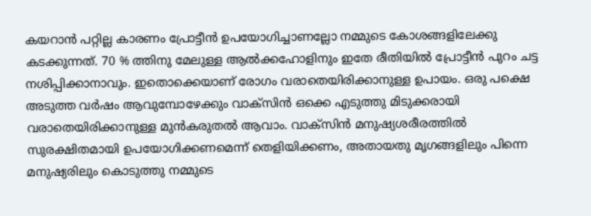കയറാന്‍ പറ്റില്ല കാരണം പ്രോട്ടീന്‍ ഉപയോഗിച്ചാണല്ലോ നമ്മുടെ കോശങ്ങളിലേക്കു കടക്കുന്നത്. 70 % ത്തിനു മേലുള്ള ആല്‍ക്കഹോളിനും ഇതേ രീതിയില്‍ പ്രോട്ടീന്‍ പുറം ചട്ട നശിപ്പിക്കാനാവും. ഇതൊക്കെയാണ് രോഗം വരാതെയിരിക്കാനുള്ള ഉപായം. ഒരു പക്ഷെ അടുത്ത വര്‍ഷം ആവുമ്പോഴേക്കും വാക്‌സിന്‍ ഒക്കെ എടുത്തു മിടുക്കരായി വരാതെയിരിക്കാനുള്ള മുന്‍കരുതല്‍ ആവാം. വാക്‌സിന്‍ മനുഷ്യശരീരത്തില്‍ സുരക്ഷിതമായി ഉപയോഗിക്കണമെന്ന് തെളിയിക്കണം, അതായതു മൃഗങ്ങളിലും പിന്നെ മനുഷ്യരിലും കൊടുത്തു നമ്മുടെ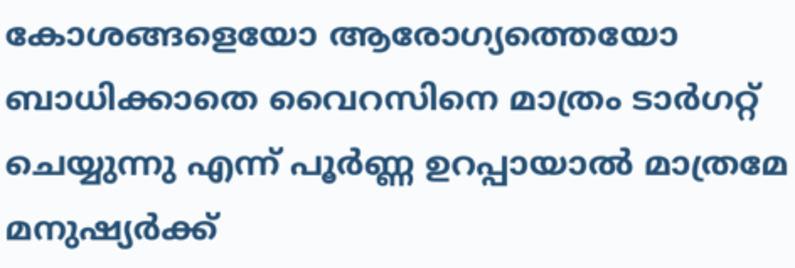കോശങ്ങളെയോ ആരോഗ്യത്തെയോ ബാധിക്കാതെ വൈറസിനെ മാത്രം ടാര്‍ഗറ്റ് ചെയ്യുന്നു എന്ന് പൂര്‍ണ്ണ ഉറപ്പായാല്‍ മാത്രമേ മനുഷ്യര്‍ക്ക്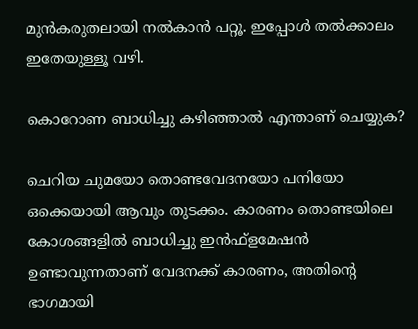മുന്‍കരുതലായി നല്‍കാന്‍ പറ്റൂ. ഇപ്പോള്‍ തല്‍ക്കാലം ഇതേയുള്ളൂ വഴി.

കൊറോണ ബാധിച്ചു കഴിഞ്ഞാല്‍ എന്താണ് ചെയ്യുക?

ചെറിയ ചുമയോ തൊണ്ടവേദനയോ പനിയോ ഒക്കെയായി ആവും തുടക്കം. കാരണം തൊണ്ടയിലെ കോശങ്ങളില്‍ ബാധിച്ചു ഇന്‍ഫ്‌ളമേഷന്‍ ഉണ്ടാവുന്നതാണ് വേദനക്ക് കാരണം, അതിന്റെ ഭാഗമായി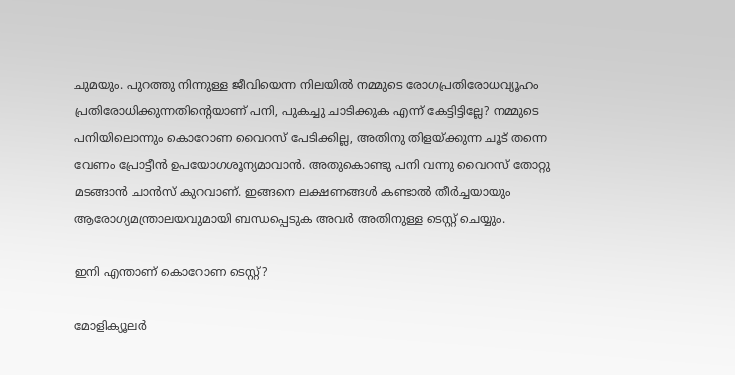ചുമയും. പുറത്തു നിന്നുള്ള ജീവിയെന്ന നിലയില്‍ നമ്മുടെ രോഗപ്രതിരോധവ്യൂഹം പ്രതിരോധിക്കുന്നതിന്റെയാണ് പനി, പുകച്ചു ചാടിക്കുക എന്ന് കേട്ടിട്ടില്ലേ? നമ്മുടെ പനിയിലൊന്നും കൊറോണ വൈറസ് പേടിക്കില്ല, അതിനു തിളയ്‌ക്കുന്ന ചൂട് തന്നെ വേണം പ്രോട്ടീന്‍ ഉപയോഗശൂന്യമാവാന്‍. അതുകൊണ്ടു പനി വന്നു വൈറസ് തോറ്റു മടങ്ങാന്‍ ചാന്‍സ് കുറവാണ്. ഇങ്ങനെ ലക്ഷണങ്ങള്‍ കണ്ടാല്‍ തീര്‍ച്ചയായും ആരോഗ്യമന്ത്രാലയവുമായി ബന്ധപ്പെടുക അവര്‍ അതിനുള്ള ടെസ്റ്റ് ചെയ്യും.

ഇനി എന്താണ് കൊറോണ ടെസ്റ്റ്?

മോളിക്യൂലര്‍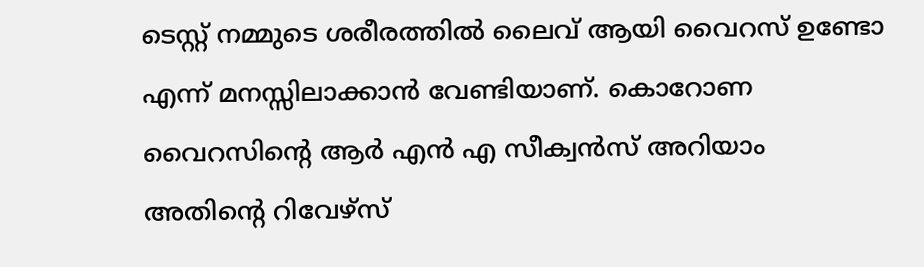ടെസ്റ്റ് നമ്മുടെ ശരീരത്തില്‍ ലൈവ് ആയി വൈറസ് ഉണ്ടോ എന്ന് മനസ്സിലാക്കാന്‍ വേണ്ടിയാണ്. കൊറോണ വൈറസിന്റെ ആര്‍ എന്‍ എ സീക്വന്‍സ് അറിയാം അതിന്റെ റിവേഴ്‌സ്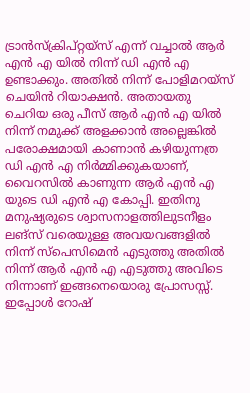ട്രാന്‍സ്‌ക്രിപ്റ്റയ്‌സ് എന്ന് വച്ചാല്‍ ആര്‍ എന്‍ എ യില്‍ നിന്ന് ഡി എന്‍ എ ഉണ്ടാക്കും. അതില്‍ നിന്ന് പോളിമറയ്‌സ് ചെയിന്‍ റിയാക്ഷന്‍. അതായതു ചെറിയ ഒരു പീസ് ആര്‍ എന്‍ എ യില്‍ നിന്ന് നമുക്ക് അളക്കാന്‍ അല്ലെങ്കില്‍ പരോക്ഷമായി കാണാന്‍ കഴിയുന്നത്ര ഡി എന്‍ എ നിര്‍മ്മിക്കുകയാണ്, വൈറസില്‍ കാണുന്ന ആര്‍ എന്‍ എ യുടെ ഡി എന്‍ എ കോപ്പി. ഇതിനു മനുഷ്യരുടെ ശ്വാസനാളത്തിലുടനീളം ലങ്‌സ് വരെയുള്ള അവയവങ്ങളില്‍ നിന്ന് സ്‌പെസിമെന്‍ എടുത്തു അതില്‍ നിന്ന് ആര്‍ എന്‍ എ എടുത്തു അവിടെ നിന്നാണ് ഇങ്ങനെയൊരു പ്രോസസ്സ്. ഇപ്പോള്‍ റോഷ്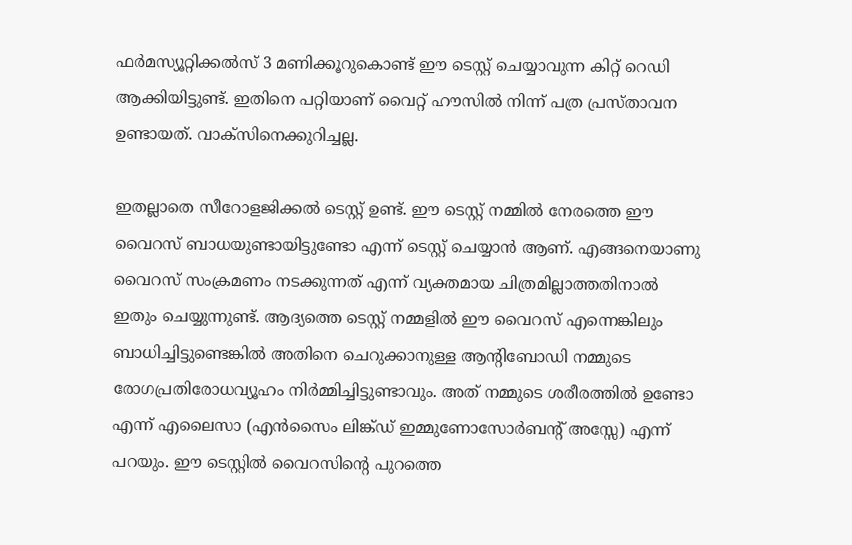ഫര്‍മസ്യൂറ്റിക്കല്‍സ് 3 മണിക്കൂറുകൊണ്ട് ഈ ടെസ്റ്റ് ചെയ്യാവുന്ന കിറ്റ് റെഡി ആക്കിയിട്ടുണ്ട്. ഇതിനെ പറ്റിയാണ് വൈറ്റ് ഹൗസില്‍ നിന്ന് പത്ര പ്രസ്താവന ഉണ്ടായത്. വാക്‌സിനെക്കുറിച്ചല്ല.

ഇതല്ലാതെ സീറോളജിക്കല്‍ ടെസ്റ്റ് ഉണ്ട്. ഈ ടെസ്റ്റ് നമ്മില്‍ നേരത്തെ ഈ വൈറസ് ബാധയുണ്ടായിട്ടുണ്ടോ എന്ന് ടെസ്റ്റ് ചെയ്യാന്‍ ആണ്. എങ്ങനെയാണു വൈറസ് സംക്രമണം നടക്കുന്നത് എന്ന് വ്യക്തമായ ചിത്രമില്ലാത്തതിനാല്‍ ഇതും ചെയ്യുന്നുണ്ട്. ആദ്യത്തെ ടെസ്റ്റ് നമ്മളില്‍ ഈ വൈറസ് എന്നെങ്കിലും ബാധിച്ചിട്ടുണ്ടെങ്കില്‍ അതിനെ ചെറുക്കാനുള്ള ആന്റിബോഡി നമ്മുടെ രോഗപ്രതിരോധവ്യൂഹം നിര്‍മ്മിച്ചിട്ടുണ്ടാവും. അത് നമ്മുടെ ശരീരത്തില്‍ ഉണ്ടോ എന്ന് എലൈസാ (എന്‍സൈം ലിങ്ക്ഡ് ഇമ്മുണോസോര്‍ബന്റ് അസ്സേ) എന്ന് പറയും. ഈ ടെസ്റ്റില്‍ വൈറസിന്റെ പുറത്തെ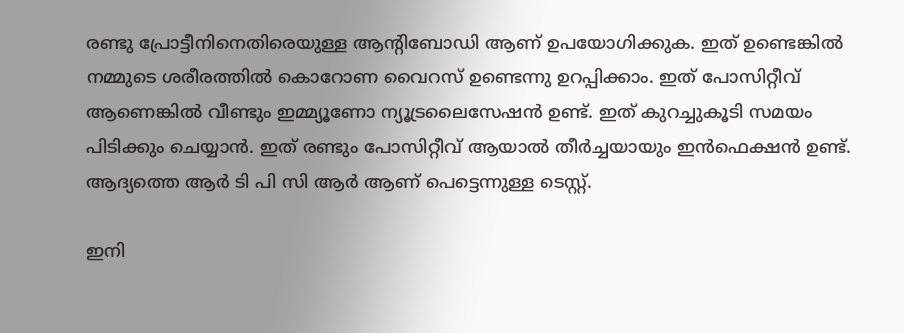രണ്ടു പ്രോട്ടീനിനെതിരെയുള്ള ആന്റിബോഡി ആണ് ഉപയോഗിക്കുക. ഇത് ഉണ്ടെങ്കില്‍ നമ്മുടെ ശരീരത്തില്‍ കൊറോണ വൈറസ് ഉണ്ടെന്നു ഉറപ്പിക്കാം. ഇത് പോസിറ്റീവ് ആണെങ്കില്‍ വീണ്ടും ഇമ്മ്യൂണോ ന്യൂട്രലൈസേഷന്‍ ഉണ്ട്. ഇത് കുറച്ചുകൂടി സമയം പിടിക്കും ചെയ്യാന്‍. ഇത് രണ്ടും പോസിറ്റീവ് ആയാല്‍ തീര്‍ച്ചയായും ഇന്‍ഫെക്ഷന്‍ ഉണ്ട്. ആദ്യത്തെ ആര്‍ ടി പി സി ആര്‍ ആണ് പെട്ടെന്നുള്ള ടെസ്റ്റ്.

ഇനി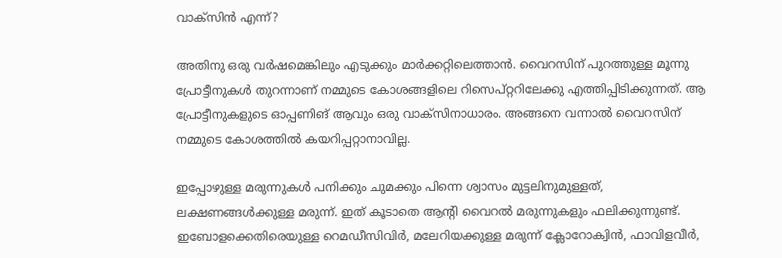വാക്‌സിന്‍ എന്ന്?

അതിനു ഒരു വര്‍ഷമെങ്കിലും എടുക്കും മാര്‍ക്കറ്റിലെത്താന്‍. വൈറസിന് പുറത്തുള്ള മൂന്നു പ്രോട്ടീനുകള്‍ തുറന്നാണ് നമ്മുടെ കോശങ്ങളിലെ റിസെപ്റ്ററിലേക്കു എത്തിപ്പിടിക്കുന്നത്. ആ പ്രോട്ടീനുകളുടെ ഓപ്പണിങ് ആവും ഒരു വാക്‌സിനാധാരം. അങ്ങനെ വന്നാല്‍ വൈറസിന് നമ്മുടെ കോശത്തില്‍ കയറിപ്പറ്റാനാവില്ല.

ഇപ്പോഴുള്ള മരുന്നുകള്‍ പനിക്കും ചുമക്കും പിന്നെ ശ്വാസം മുട്ടലിനുമുള്ളത്, ലക്ഷണങ്ങള്‍ക്കുള്ള മരുന്ന്. ഇത് കൂടാതെ ആന്റി വൈറല്‍ മരുന്നുകളും ഫലിക്കുന്നുണ്ട്. ഇബോളക്കെതിരെയുള്ള റെമഡീസിവിര്‍, മലേറിയക്കുള്ള മരുന്ന് ക്ലോറോക്വിന്‍, ഫാവിളവീര്‍,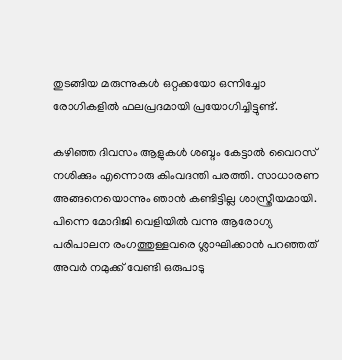തുടങ്ങിയ മരുന്നുകള്‍ ഒറ്റക്കയോ ഒന്നിച്ചോ രോഗികളില്‍ ഫലപ്രദമായി പ്രയോഗിച്ചിട്ടുണ്ട്.

കഴിഞ്ഞ ദിവസം ആളുകള്‍ ശബ്ദം കേട്ടാല്‍ വൈറസ് നശിക്കും എന്നൊരു കിംവദന്തി പരത്തി. സാധാരണ അങ്ങനെയൊന്നും ഞാന്‍ കണ്ടിട്ടില്ല ശാസ്ത്രീയമായി. പിന്നെ മോദിജി വെളിയില്‍ വന്നു ആരോഗ്യ പരിപാലന രംഗത്തുള്ളവരെ ശ്ലാഘിക്കാന്‍ പറഞ്ഞത് അവര്‍ നമുക്ക് വേണ്ടി ഒരുപാടു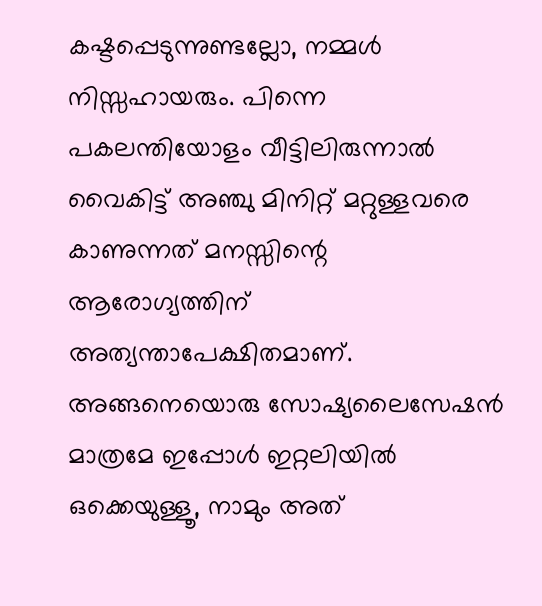കഷ്ടപ്പെടുന്നുണ്ടല്ലോ, നമ്മള്‍ നിസ്സഹായരും. പിന്നെ പകലന്തിയോളം വീട്ടിലിരുന്നാല്‍ വൈകിട്ട് അഞ്ചു മിനിറ്റ് മറ്റുള്ളവരെ കാണുന്നത് മനസ്സിന്റെ ആരോഗ്യത്തിന് അത്യന്താപേക്ഷിതമാണ്. അങ്ങനെയൊരു സോഷ്യലൈസേഷന്‍ മാത്രമേ ഇപ്പോള്‍ ഇറ്റലിയില്‍ ഒക്കെയുള്ളൂ, നാമും അത്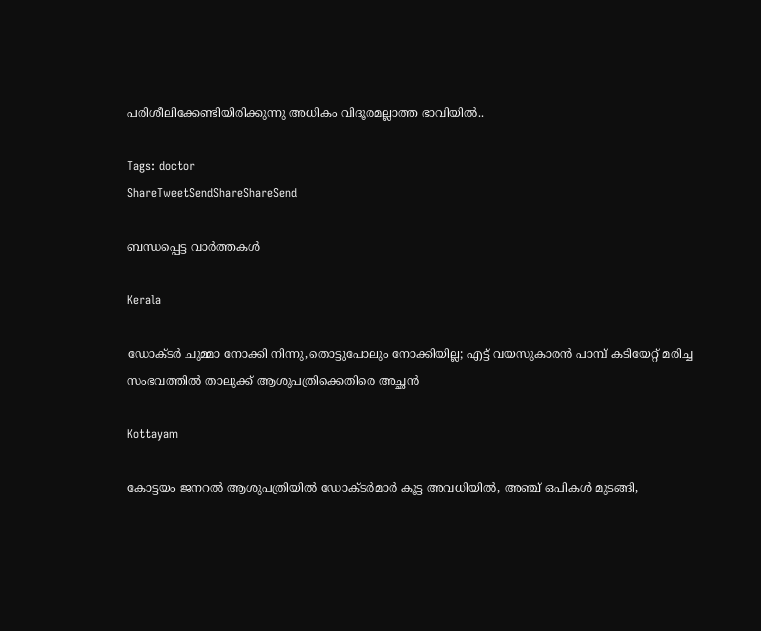പരിശീലിക്കേണ്ടിയിരിക്കുന്നു അധികം വിദൂരമല്ലാത്ത ഭാവിയില്‍..

Tags: doctor
ShareTweetSendShareShareSend

ബന്ധപ്പെട്ട വാര്‍ത്തകള്‍

Kerala

ഡോക്ടർ ചുമ്മാ നോക്കി നിന്നു,തൊട്ടുപോലും നോക്കിയില്ല; എട്ട് വയസുകാരൻ പാമ്പ് കടിയേറ്റ് മരിച്ച സംഭവത്തിൽ താലുക്ക് ആശുപത്രിക്കെതിരെ അച്ഛൻ

Kottayam

കോട്ടയം ജനറല്‍ ആശുപത്രിയില്‍ ഡോക്ടര്‍മാര്‍ കൂട്ട അവധിയില്‍, അഞ്ച് ഒപികൾ മുടങ്ങി,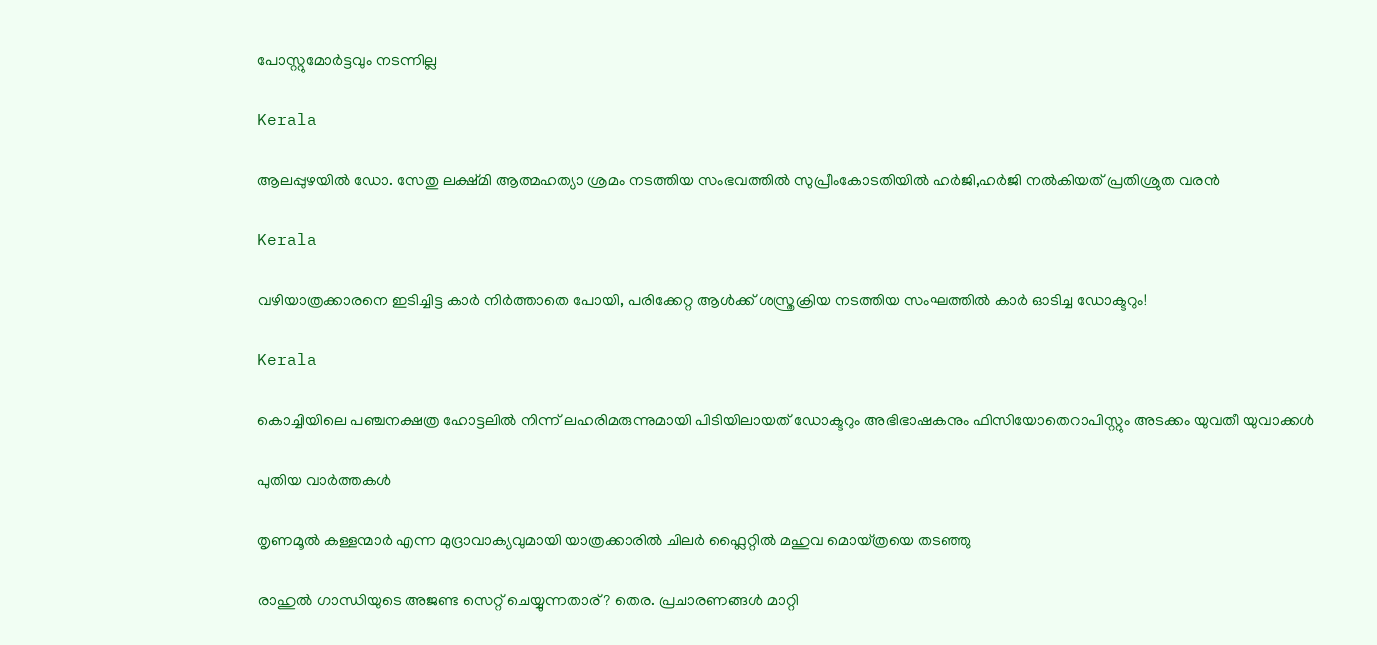പോസ്റ്റുമോർട്ടവും നടന്നില്ല

Kerala

ആലപ്പുഴയില്‍ ഡോ. സേതു ലക്ഷ്മി ആത്മഹത്യാ ശ്രമം നടത്തിയ സംഭവത്തില്‍ സുപ്രീംകോടതിയില്‍ ഹര്‍ജി,ഹര്‍ജി നല്‍കിയത് പ്രതിശ്രുത വരന്‍

Kerala

വഴിയാത്രക്കാരനെ ഇടിച്ചിട്ട കാര്‍ നിര്‍ത്താതെ പോയി, പരിക്കേറ്റ ആള്‍ക്ക് ശസ്ത്രക്രിയ നടത്തിയ സംഘത്തില്‍ കാര്‍ ഓടിച്ച ഡോക്ടറും!

Kerala

കൊച്ചിയിലെ പഞ്ചനക്ഷത്ര ഹോട്ടലില്‍ നിന്ന് ലഹരിമരുന്നുമായി പിടിയിലായത് ഡോക്ടറും അഭിഭാഷകനും ഫിസിയോതെറാപിസ്റ്റും അടക്കം യുവതീ യുവാക്കള്‍

പുതിയ വാര്‍ത്തകള്‍

തൃണമൂല്‍ കള്ളന്മാര്‍ എന്ന മുദ്രാവാക്യവുമായി യാത്രക്കാരില്‍ ചിലര്‍ ഫ്ലൈറ്റില്‍ മഹുവ മൊയ്ത്രയെ തടഞ്ഞു

രാഹുല്‍ ഗാന്ധിയുടെ അജണ്ട സെറ്റ് ചെയ്യുന്നതാര്? തെര. പ്രചാരണങ്ങള്‍ മാറ്റി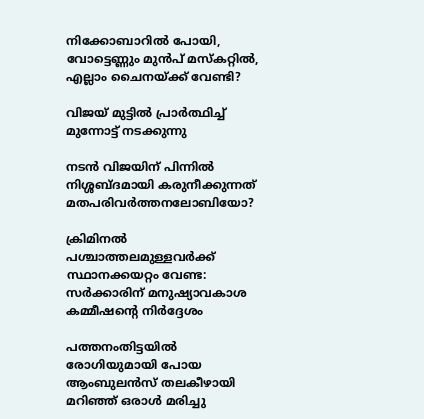നിക്കോബാറില്‍ പോയി, വോട്ടെണ്ണും മുന്‍പ് മസ്കറ്റില്‍, എല്ലാം ചൈനയ്‌ക്ക് വേണ്ടി?

വിജയ് മുട്ടില്‍ പ്രാര്‍ത്ഥിച്ച് മുന്നോട്ട് നടക്കുന്നു

നടന്‍ വിജയിന് പിന്നില്‍ നിശ്ശബ്ദമായി കരുനീക്കുന്നത് മതപരിവര്‍ത്തനലോബിയോ?

ക്രിമിനല്‍ പശ്ചാത്തലമുള്ളവര്‍ക്ക് സ്ഥാനക്കയറ്റം വേണ്ട: സര്‍ക്കാരിന് മനുഷ്യാവകാശ കമ്മീഷന്റെ നിര്‍ദ്ദേശം

പത്തനംതിട്ടയില്‍ രോഗിയുമായി പോയ ആംബുലന്‍സ് തലകീഴായി മറിഞ്ഞ് ഒരാള്‍ മരിച്ചു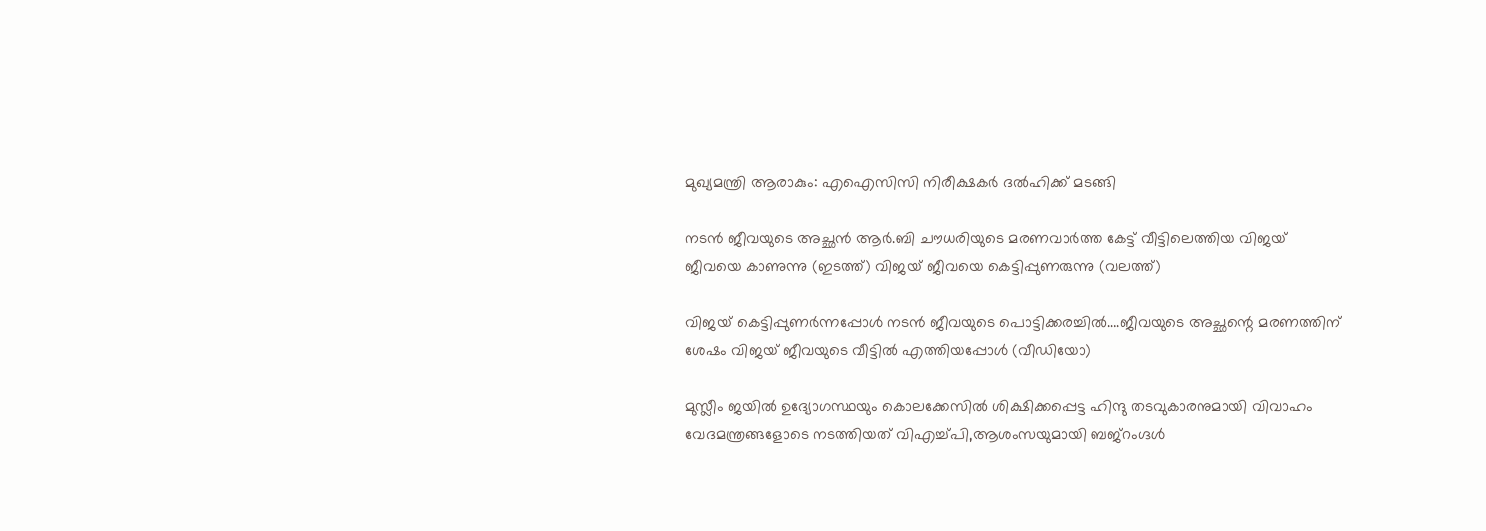മുഖ്യമന്ത്രി ആരാകും: എഐസിസി നിരീക്ഷകര്‍ ദല്‍ഹിക്ക് മടങ്ങി

നടന്‍ ജീവയുടെ അച്ഛന്‍ ആര്‍.ബി ചൗധരിയുടെ മരണവാര്‍ത്ത കേട്ട് വീട്ടിലെത്തിയ വിജയ് ജീവയെ കാണുന്നു (ഇടത്ത്) വിജയ് ജീവയെ കെട്ടിപ്പുണരുന്നു (വലത്ത്)

വിജയ് കെട്ടിപ്പുണര്‍ന്നപ്പോള്‍ നടന്‍ ജീവയുടെ പൊട്ടിക്കരച്ചില്‍….ജീവയുടെ അച്ഛന്റെ മരണത്തിന് ശേഷം വിജയ് ജീവയുടെ വീട്ടില്‍ എത്തിയപ്പോള്‍ (വീഡിയോ)

മുസ്ലീം ജയില്‍ ഉദ്യോഗസ്ഥയും കൊലക്കേസില്‍ ശിക്ഷിക്കപ്പെട്ട ഹിന്ദു തടവുകാരനുമായി വിവാഹം വേദമന്ത്രങ്ങളോടെ നടത്തിയത് വിഎച്ച്പി,ആശംസയുമായി ബജ്‌റംഗ്ദള്‍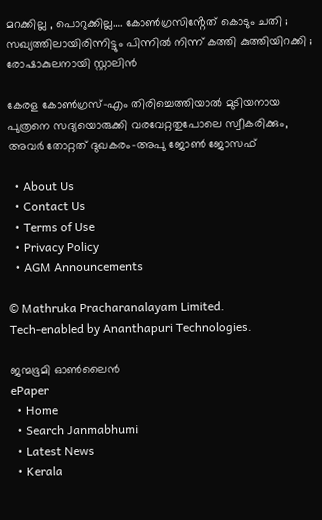മറക്കില്ല , പൊറുക്കില്ല…. കോൺഗ്രസിൻ്റേത് കൊടും ചതി ; സഖ്യത്തിലായിരിന്നിട്ടും പിന്നിൽ നിന്ന് കത്തി കുത്തിയിറക്കി ; രോഷാകുലനായി സ്റ്റാലിൻ

കേരള കോണ്‍ഗ്രസ്-എം തിരിച്ചെത്തിയാല്‍ മുടിയനായ പുത്രനെ സദ്യയൊരുക്കി വരവേറ്റതുപോലെ സ്വീകരിക്കും, അവര്‍ തോറ്റത് ദുഖകരം-അപു ജോണ്‍ ജോസഫ്

  • About Us
  • Contact Us
  • Terms of Use
  • Privacy Policy
  • AGM Announcements

© Mathruka Pracharanalayam Limited.
Tech-enabled by Ananthapuri Technologies.

ജന്മഭൂമി ഓണ്‍ലൈന്‍
ePaper
  • Home
  • Search Janmabhumi
  • Latest News
  • Kerala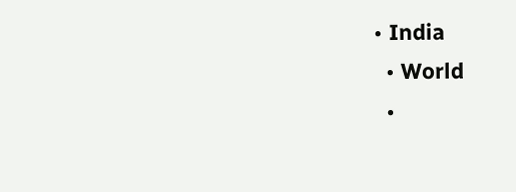• India
  • World
  •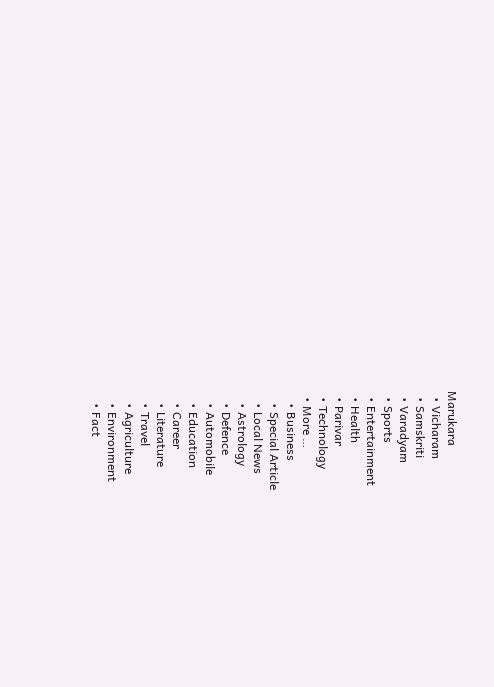Marukara
  • Vicharam
  • Samskriti
  • Varadyam
  • Sports
  • Entertainment
  • Health
  • Parivar
  • Technology
  • More …
    • Business
    • Special Article
    • Local News
    • Astrology
    • Defence
    • Automobile
    • Education
    • Career
    • Literature
    • Travel
    • Agriculture
    • Environment
    • Fact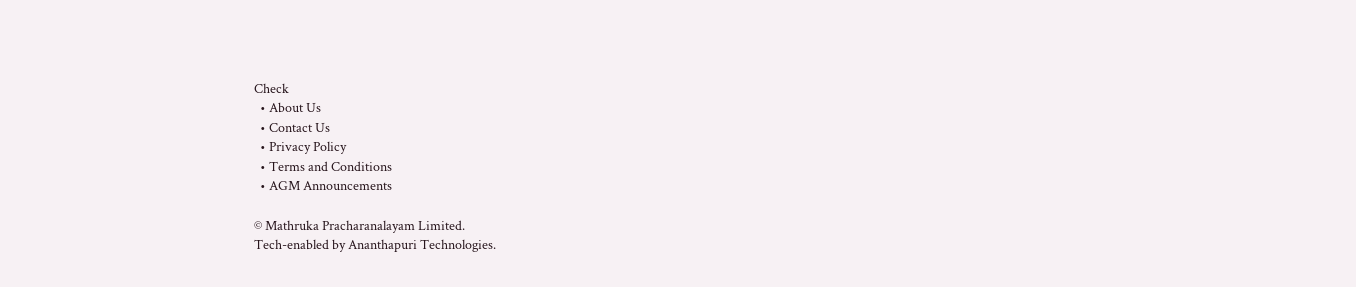Check
  • About Us
  • Contact Us
  • Privacy Policy
  • Terms and Conditions
  • AGM Announcements

© Mathruka Pracharanalayam Limited.
Tech-enabled by Ananthapuri Technologies.